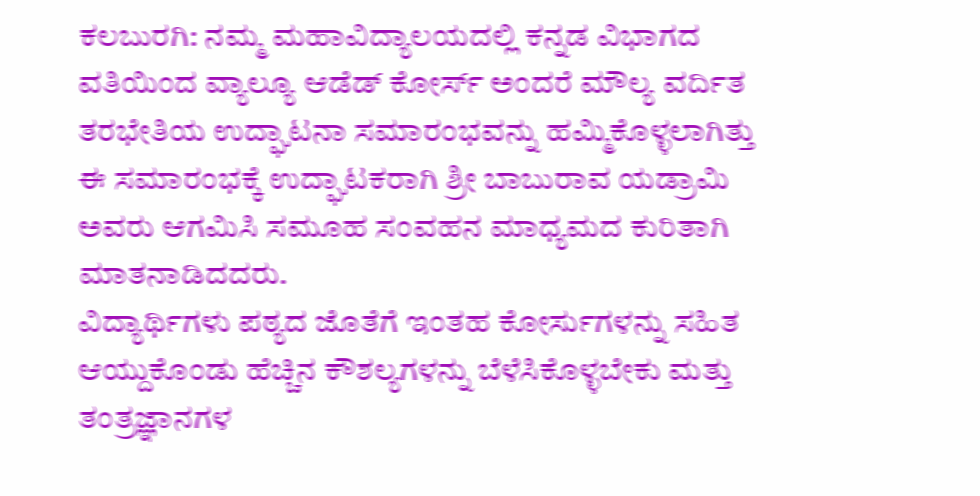ಕಲಬುರಗಿ: ನಮ್ಮ ಮಹಾವಿದ್ಯಾಲಯದಲ್ಲಿ ಕನ್ನಡ ವಿಭಾಗದ ವತಿಯಿಂದ ವ್ಯಾಲ್ಯೂ ಆಡೆಡ್ ಕೋರ್ಸ್ ಅಂದರೆ ಮೌಲ್ಯ ವರ್ದಿತ ತರಭೇತಿಯ ಉದ್ಘಾಟನಾ ಸಮಾರಂಭವನ್ನು ಹಮ್ಮಿಕೊಳ್ಳಲಾಗಿತ್ತು ಈ ಸಮಾರಂಭಕ್ಕೆ ಉದ್ಘಾಟಕರಾಗಿ ಶ್ರೀ ಬಾಬುರಾವ ಯಡ್ರಾಮಿ ಅವರು ಆಗಮಿಸಿ ಸಮೂಹ ಸಂವಹನ ಮಾಧ್ಯಮದ ಕುರಿತಾಗಿ ಮಾತನಾಡಿದದರು.
ವಿದ್ಯಾರ್ಥಿಗಳು ಪಠ್ಯದ ಜೊತೆಗೆ ಇಂತಹ ಕೋರ್ಸುಗಳನ್ನು ಸಹಿತ ಆಯ್ದುಕೊಂಡು ಹೆಚ್ಚಿನ ಕೌಶಲ್ಯಗಳನ್ನು ಬೆಳೆಸಿಕೊಳ್ಳಬೇಕು ಮತ್ತು ತಂತ್ರಜ್ಞಾನಗಳ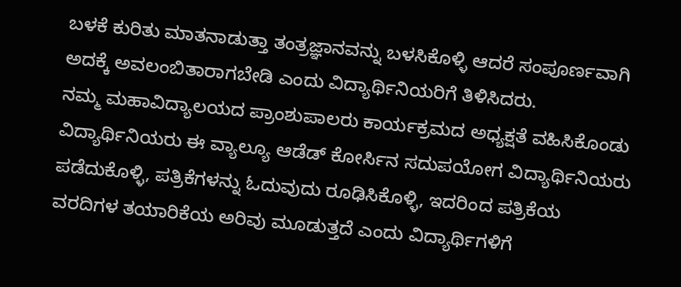ಬಳಕೆ ಕುರಿತು ಮಾತನಾಡುತ್ತಾ ತಂತ್ರಜ್ಞಾನವನ್ನು ಬಳಸಿಕೊಳ್ಳಿ ಆದರೆ ಸಂಪೂರ್ಣವಾಗಿ ಅದಕ್ಕೆ ಅವಲಂಬಿತಾರಾಗಬೇಡಿ ಎಂದು ವಿದ್ಯಾರ್ಥಿನಿಯರಿಗೆ ತಿಳಿಸಿದರು.
ನಮ್ಮ ಮಹಾವಿದ್ಯಾಲಯದ ಪ್ರಾಂಶುಪಾಲರು ಕಾರ್ಯಕ್ರಮದ ಅಧ್ಯಕ್ಷತೆ ವಹಿಸಿಕೊಂಡು ವಿದ್ಯಾರ್ಥಿನಿಯರು ಈ ವ್ಯಾಲ್ಯೂ ಆಡೆಡ್ ಕೋರ್ಸಿನ ಸದುಪಯೋಗ ವಿದ್ಯಾರ್ಥಿನಿಯರು ಪಡೆದುಕೊಳ್ಳಿ, ಪತ್ರಿಕೆಗಳನ್ನು ಓದುವುದು ರೂಢಿಸಿಕೊಳ್ಳಿ, ಇದರಿಂದ ಪತ್ರಿಕೆಯ ವರದಿಗಳ ತಯಾರಿಕೆಯ ಅರಿವು ಮೂಡುತ್ತದೆ ಎಂದು ವಿದ್ಯಾರ್ಥಿಗಳಿಗೆ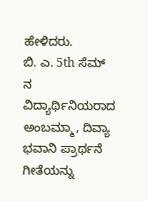ಹೇಳಿದರು.
ಬಿ. ಎ. 5th ಸೆಮ್ ನ ವಿದ್ಯಾರ್ಥಿನಿಯರಾದ ಅಂಬಮ್ಮಾ, ದಿವ್ಯಾ ಭವಾನಿ ಪ್ರಾರ್ಥನೆ ಗೀತೆಯನ್ನು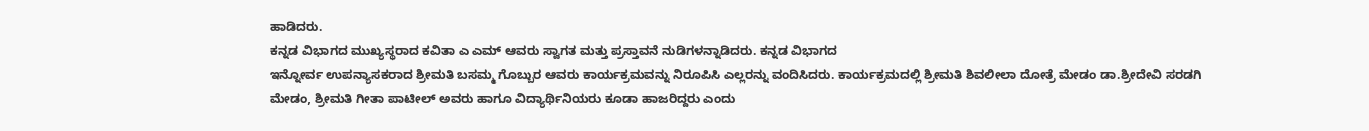ಹಾಡಿದರು.
ಕನ್ನಡ ವಿಭಾಗದ ಮುಖ್ಯಸ್ಥರಾದ ಕವಿತಾ ಎ ಎಮ್ ಆವರು ಸ್ವಾಗತ ಮತ್ತು ಪ್ರಸ್ತಾವನೆ ನುಡಿಗಳನ್ನಾಡಿದರು. ಕನ್ನಡ ವಿಭಾಗದ
ಇನ್ನೋರ್ವ ಉಪನ್ಯಾಸಕರಾದ ಶ್ರೀಮತಿ ಬಸಮ್ಮ ಗೊಬ್ಬುರ ಆವರು ಕಾರ್ಯಕ್ರಮವನ್ನು ನಿರೂಪಿಸಿ ಎಲ್ಲರನ್ನು ವಂದಿಸಿದರು. ಕಾರ್ಯಕ್ರಮದಲ್ಲಿ ಶ್ರೀಮತಿ ಶಿವಲೀಲಾ ದೋತ್ರೆ ಮೇಡಂ ಡಾ.ಶ್ರೀದೇವಿ ಸರಡಗಿ ಮೇಡಂ, ಶ್ರೀಮತಿ ಗೀತಾ ಪಾಟೀಲ್ ಅವರು ಹಾಗೂ ವಿದ್ಯಾರ್ಥಿನಿಯರು ಕೂಡಾ ಹಾಜರಿದ್ದರು ಎಂದು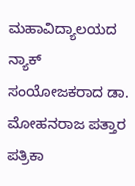ಮಹಾವಿದ್ಯಾಲಯದ ನ್ಯಾಕ್ ಸಂಯೋಜಕರಾದ ಡಾ. ಮೋಹನರಾಜ ಪತ್ತಾರ ಪತ್ರಿಕಾ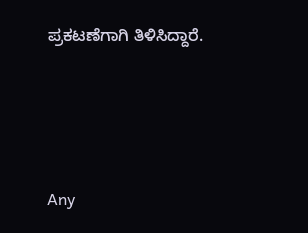ಪ್ರಕಟಣೆಗಾಗಿ ತಿಳಿಸಿದ್ದಾರೆ.





Any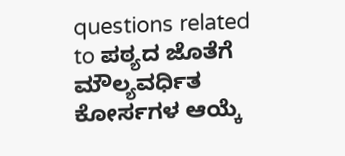questions related to ಪಠ್ಯದ ಜೊತೆಗೆ ಮೌಲ್ಯವರ್ಧಿತ ಕೋರ್ಸಗಳ ಆಯ್ಕೆ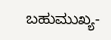ಬಹುಮುಖ್ಯ-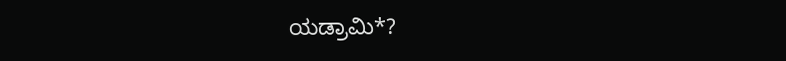ಯಡ್ರಾಮಿ*?